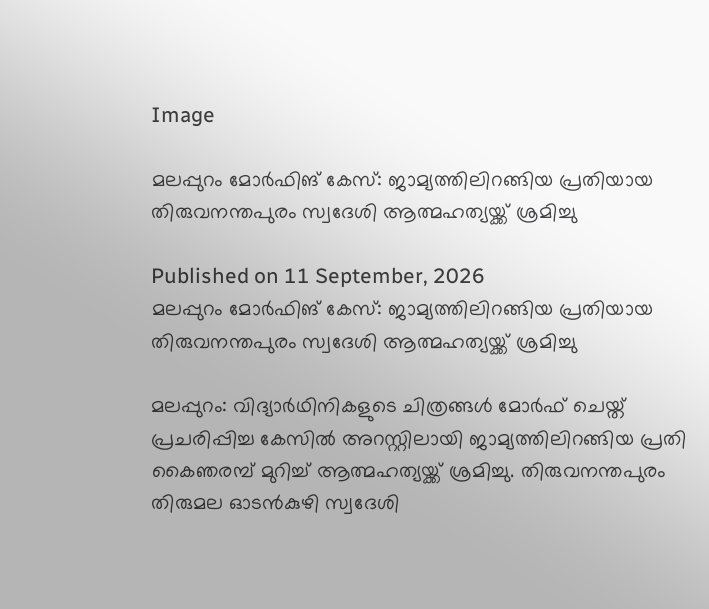Image

മലപ്പുറം മോർഫിങ് കേസ്: ജാമ്യത്തിലിറങ്ങിയ പ്രതിയായ തിരുവനന്തപുരം സ്വദേശി ആത്മഹത്യയ്ക്ക് ശ്രമിച്ചു

Published on 11 September, 2026
മലപ്പുറം മോർഫിങ് കേസ്: ജാമ്യത്തിലിറങ്ങിയ പ്രതിയായ തിരുവനന്തപുരം സ്വദേശി ആത്മഹത്യയ്ക്ക് ശ്രമിച്ചു

മലപ്പുറം: വിദ്യാർഥിനികളുടെ ചിത്രങ്ങൾ മോർഫ് ചെയ്ത് പ്രചരിപ്പിച്ച കേസിൽ അറസ്റ്റിലായി ജാമ്യത്തിലിറങ്ങിയ പ്രതി കൈഞരമ്പ് മുറിച്ച് ആത്മഹത്യയ്ക്ക് ശ്രമിച്ചു. തിരുവനന്തപുരം തിരുമല ഓടൻകുഴി സ്വദേശി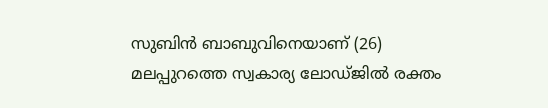സുബിൻ ബാബുവിനെയാണ് (26) മലപ്പുറത്തെ സ്വകാര്യ ലോഡ്ജിൽ രക്തം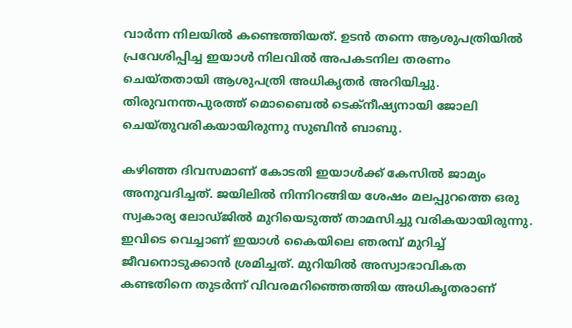വാർന്ന നിലയിൽ കണ്ടെത്തിയത്. ഉടൻ തന്നെ ആശുപത്രിയിൽ പ്രവേശിപ്പിച്ച ഇയാൾ നിലവിൽ അപകടനില തരണം ചെയ്തതായി ആശുപത്രി അധികൃതർ അറിയിച്ചു. തിരുവനന്തപുരത്ത് മൊബൈൽ ടെക്നീഷ്യനായി ജോലി ചെയ്തുവരികയായിരുന്നു സുബിൻ ബാബു.

കഴിഞ്ഞ ദിവസമാണ് കോടതി ഇയാൾക്ക് കേസിൽ ജാമ്യം അനുവദിച്ചത്. ജയിലിൽ നിന്നിറങ്ങിയ ശേഷം മലപ്പുറത്തെ ഒരു സ്വകാര്യ ലോഡ്ജിൽ മുറിയെടുത്ത് താമസിച്ചു വരികയായിരുന്നു. ഇവിടെ വെച്ചാണ് ഇയാൾ കൈയിലെ ഞരമ്പ് മുറിച്ച് ജീവനൊടുക്കാൻ ശ്രമിച്ചത്. മുറിയിൽ അസ്വാഭാവികത കണ്ടതിനെ തുടർന്ന് വിവരമറിഞ്ഞെത്തിയ അധികൃതരാണ്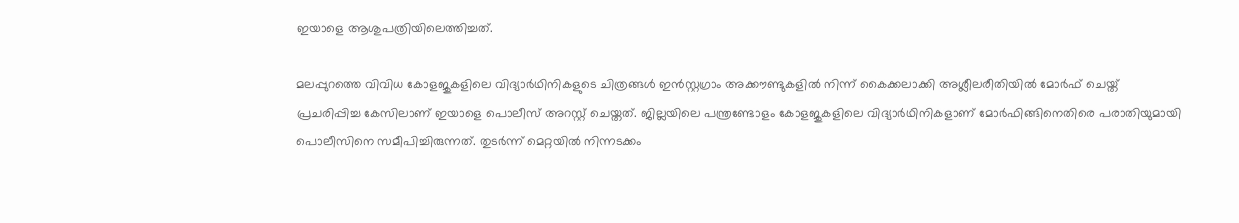ഇയാളെ ആശുപത്രിയിലെത്തിച്ചത്.

മലപ്പുറത്തെ വിവിധ കോളജുകളിലെ വിദ്യാർഥിനികളുടെ ചിത്രങ്ങൾ ഇൻസ്റ്റഗ്രാം അക്കൗണ്ടുകളിൽ നിന്ന് കൈക്കലാക്കി അശ്ലീലരീതിയിൽ മോർഫ് ചെയ്ത് പ്രചരിപ്പിച്ച കേസിലാണ് ഇയാളെ പൊലീസ് അറസ്റ്റ് ചെയ്തത്. ജില്ലയിലെ പന്ത്രണ്ടോളം കോളജുകളിലെ വിദ്യാർഥിനികളാണ് മോർഫിങ്ങിനെതിരെ പരാതിയുമായി പൊലീസിനെ സമീപിച്ചിരുന്നത്. തുടർന്ന് മെറ്റയിൽ നിന്നടക്കം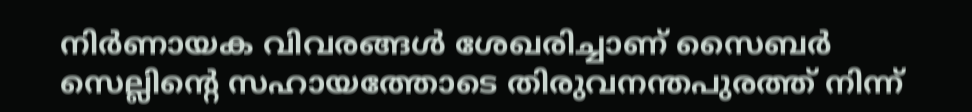നിർണായക വിവരങ്ങൾ ശേഖരിച്ചാണ് സൈബർ സെല്ലിന്റെ സഹായത്തോടെ തിരുവനന്തപുരത്ത് നിന്ന്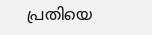പ്രതിയെ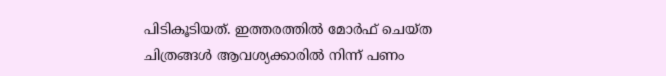പിടികൂടിയത്. ഇത്തരത്തിൽ മോർഫ് ചെയ്ത ചിത്രങ്ങൾ ആവശ്യക്കാരിൽ നിന്ന് പണം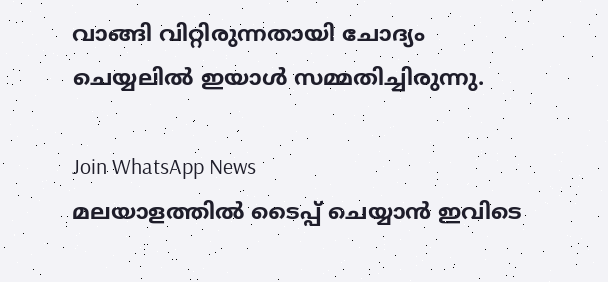വാങ്ങി വിറ്റിരുന്നതായി ചോദ്യം ചെയ്യലിൽ ഇയാൾ സമ്മതിച്ചിരുന്നു.

Join WhatsApp News
മലയാളത്തില്‍ ടൈപ്പ് ചെയ്യാന്‍ ഇവിടെ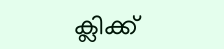ക്ലിക്ക്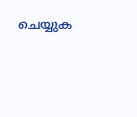ചെയ്യുക